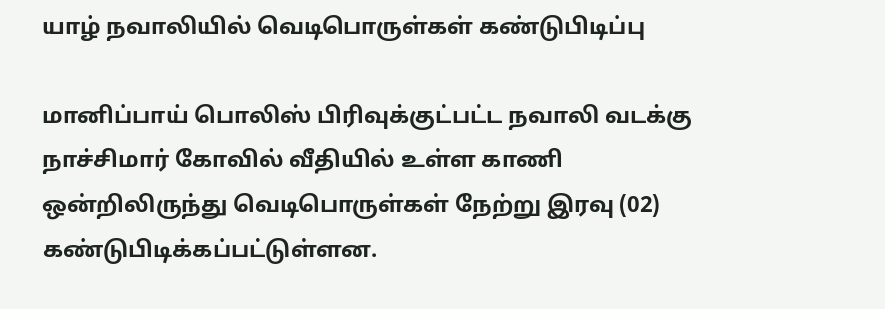யாழ் நவாலியில் வெடிபொருள்கள் கண்டுபிடிப்பு

மானிப்பாய் பொலிஸ் பிரிவுக்குட்பட்ட நவாலி வடக்கு நாச்சிமார் கோவில் வீதியில் உள்ள காணி ஒன்றிலிருந்து வெடிபொருள்கள் நேற்று இரவு (02) கண்டுபிடிக்கப்பட்டுள்ளன.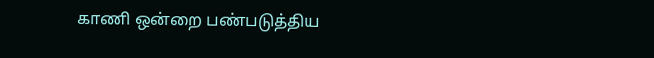காணி ஒன்றை பண்படுத்திய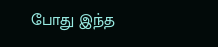போது இந்த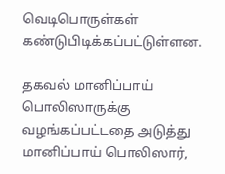வெடிபொருள்கள் கண்டுபிடிக்கப்பட்டுள்ளன.

தகவல் மானிப்பாய் பொலிஸாருக்கு வழங்கப்பட்டதை அடுத்து மானிப்பாய் பொலிஸார்,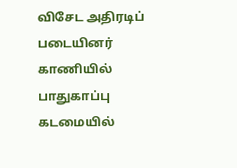விசேட அதிரடிப் படையினர் காணியில் பாதுகாப்பு கடமையில்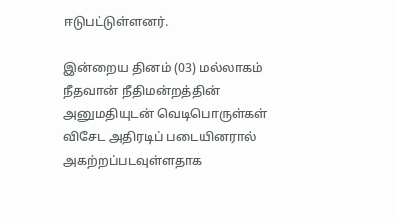ஈடுபட்டுள்ளனர்.

இன்றைய தினம் (03) மல்லாகம் நீதவான் நீதிமன்றத்தின் அனுமதியுடன் வெடிபொருள்கள் விசேட அதிரடிப் படையினரால் அகற்றப்படவுள்ளதாக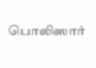பொலிஸார்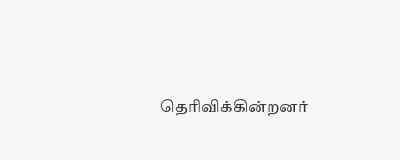தெரிவிக்கின்றனர்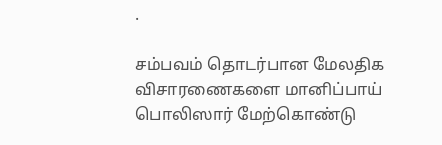.

சம்பவம் தொடர்பான மேலதிக விசாரணைகளை மானிப்பாய் பொலிஸார் மேற்கொண்டு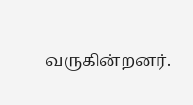வருகின்றனர்.